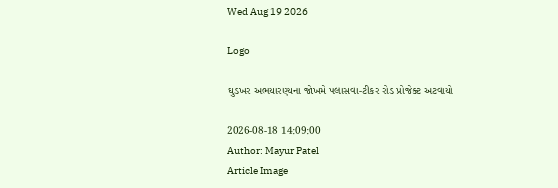Wed Aug 19 2026

Logo

ઘુડખર અભયારણ્યના જોખમે પલાસવા-ટીકર રોડ પ્રોજેક્ટ અટવાયો

2026-08-18 14:09:00
Author: Mayur Patel
Article Image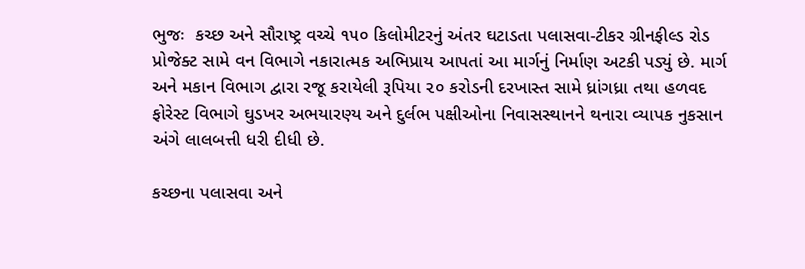ભુજઃ  કચ્છ અને સૌરાષ્ટ્ર વચ્ચે ૧૫૦ કિલોમીટરનું અંતર ઘટાડતા પલાસવા-ટીકર ગ્રીનફીલ્ડ રોડ પ્રોજેક્ટ સામે વન વિભાગે નકારાત્મક અભિપ્રાય આપતાં આ માર્ગનું નિર્માણ અટકી પડ્યું છે. માર્ગ અને મકાન વિભાગ દ્વારા રજૂ કરાયેલી રૂપિયા ૨૦ કરોડની દરખાસ્ત સામે ધ્રાંગધ્રા તથા હળવદ ફોરેસ્ટ વિભાગે ઘુડખર અભયારણ્ય અને દુર્લભ પક્ષીઓના નિવાસસ્થાનને થનારા વ્યાપક નુકસાન અંગે લાલબત્તી ધરી દીધી છે.

કચ્છના પલાસવા અને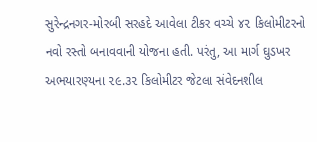સુરેન્દ્રનગર-મોરબી સરહદે આવેલા ટીકર વચ્ચે ૪૨ કિલોમીટરનો નવો રસ્તો બનાવવાની યોજના હતી. પરંતુ, આ માર્ગ ઘુડખર અભયારણ્યના ૨૯.૩૨ કિલોમીટર જેટલા સંવેદનશીલ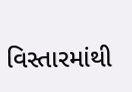વિસ્તારમાંથી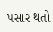પસાર થતો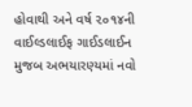હોવાથી અને વર્ષ ૨૦૧૪ની વાઈલ્ડલાઈફ ગાઈડલાઈન મુજબ અભયારણ્યમાં નવો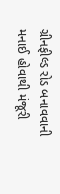ગ્રીનફીલ્ડ રોડ બનાવવાની મનાઈ હોવાથી મંજૂરી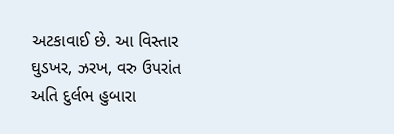અટકાવાઈ છે. આ વિસ્તાર ઘુડખર, ઝરખ, વરુ ઉપરાંત અતિ દુર્લભ હુબારા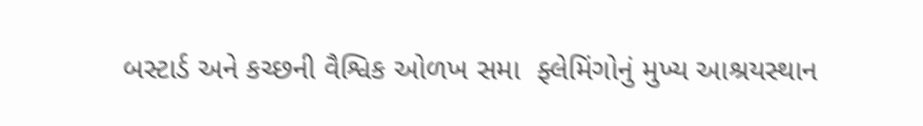બસ્ટાર્ડ અને કચ્છની વૈશ્વિક ઓળખ સમા  ફ્લેમિંગોનું મુખ્ય આશ્રયસ્થાન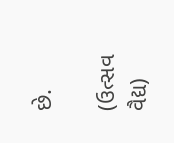છે.

(ઉત્સવ વૈદ્ય)